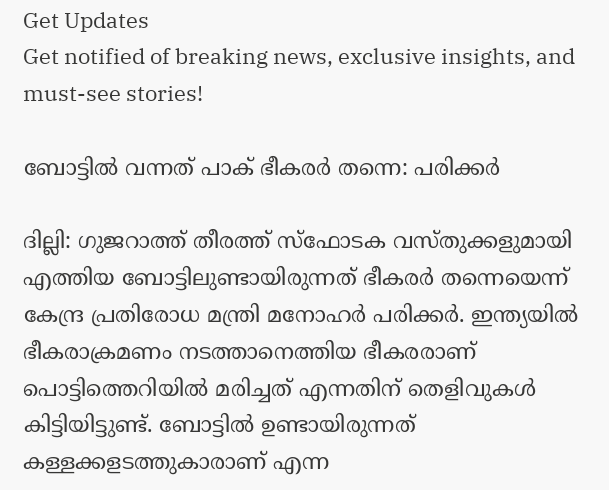Get Updates
Get notified of breaking news, exclusive insights, and must-see stories!

ബോട്ടില്‍ വന്നത് പാക് ഭീകരര്‍ തന്നെ: പരിക്കര്‍

ദില്ലി: ഗുജറാത്ത് തീരത്ത് സ്‌ഫോടക വസ്തുക്കളുമായി എത്തിയ ബോട്ടിലുണ്ടായിരുന്നത് ഭീകരര്‍ തന്നെയെന്ന് കേന്ദ്ര പ്രതിരോധ മന്ത്രി മനോഹര്‍ പരിക്കര്‍. ഇന്ത്യയില്‍ ഭീകരാക്രമണം നടത്താനെത്തിയ ഭീകരരാണ് പൊട്ടിത്തെറിയില്‍ മരിച്ചത് എന്നതിന് തെളിവുകള്‍ കിട്ടിയിട്ടുണ്ട്. ബോട്ടില്‍ ഉണ്ടായിരുന്നത് കള്ളക്കളടത്തുകാരാണ് എന്ന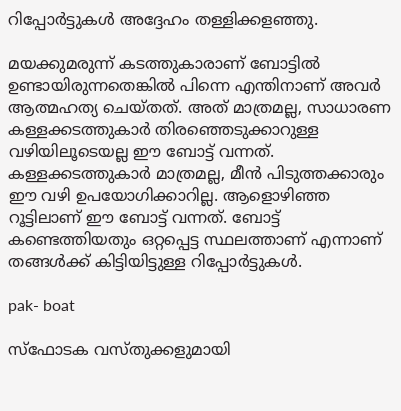റിപ്പോര്‍ട്ടുകള്‍ അദ്ദേഹം തള്ളിക്കളഞ്ഞു.

മയക്കുമരുന്ന് കടത്തുകാരാണ് ബോട്ടില്‍ ഉണ്ടായിരുന്നതെങ്കില്‍ പിന്നെ എന്തിനാണ് അവര്‍ ആത്മഹത്യ ചെയ്തത്. അത് മാത്രമല്ല, സാധാരണ കള്ളക്കടത്തുകാര്‍ തിരഞ്ഞെടുക്കാറുള്ള വഴിയിലൂടെയല്ല ഈ ബോട്ട് വന്നത്. കള്ളക്കടത്തുകാര്‍ മാത്രമല്ല, മീന്‍ പിടുത്തക്കാരും ഈ വഴി ഉപയോഗിക്കാറില്ല. ആളൊഴിഞ്ഞ റൂട്ടിലാണ് ഈ ബോട്ട് വന്നത്. ബോട്ട് കണ്ടെത്തിയതും ഒറ്റപ്പെട്ട സ്ഥലത്താണ് എന്നാണ് തങ്ങള്‍ക്ക് കിട്ടിയിട്ടുള്ള റിപ്പോര്‍ട്ടുകള്‍.

pak- boat

സ്‌ഫോടക വസ്തുക്കളുമായി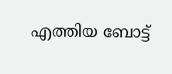എത്തിയ ബോട്ട്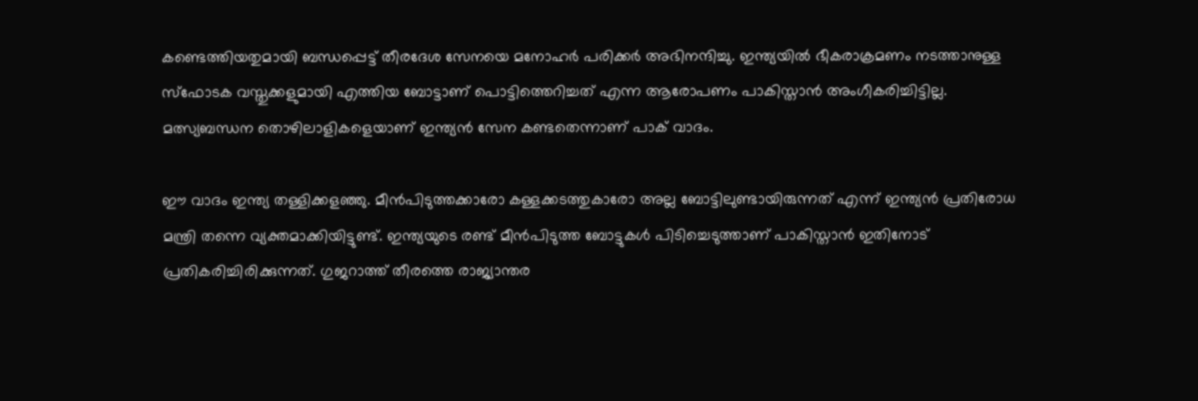കണ്ടെത്തിയതുമായി ബന്ധപ്പെട്ട് തീരദേശ സേനയെ മനോഹര്‍ പരിക്കര്‍ അഭിനന്ദിച്ചു. ഇന്ത്യയില്‍ ഭീകരാക്രമണം നടത്താനുള്ള സ്‌ഫോടക വസ്തുക്കളുമായി എത്തിയ ബോട്ടാണ് പൊട്ടിത്തെറിച്ചത് എന്ന ആരോപണം പാകിസ്താന്‍ അംഗീകരിച്ചിട്ടില്ല. മത്സ്യബന്ധന തൊഴിലാളികളെയാണ് ഇന്ത്യന്‍ സേന കണ്ടതെന്നാണ് പാക് വാദം.

ഈ വാദം ഇന്ത്യ തള്ളിക്കളഞ്ഞു. മീന്‍പിടുത്തക്കാരോ കള്ളക്കടത്തുകാരോ അല്ല ബോട്ടിലുണ്ടായിരുന്നത് എന്ന് ഇന്ത്യന്‍ പ്രതിരോധ മന്ത്രി തന്നെ വ്യക്തമാക്കിയിട്ടുണ്ട്. ഇന്ത്യയുടെ രണ്ട് മീന്‍പിടുത്ത ബോട്ടുകള്‍ പിടിച്ചെടുത്താണ് പാകിസ്താന്‍ ഇതിനോട് പ്രതികരിച്ചിരിക്കുന്നത്. ഗുജറാത്ത് തീരത്തെ രാജ്യാന്തര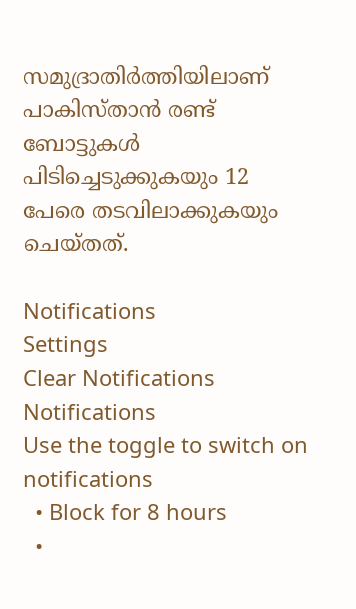സമുദ്രാതിര്‍ത്തിയിലാണ് പാകിസ്താന്‍ രണ്ട് ബോട്ടുകള്‍ പിടിച്ചെടുക്കുകയും 12 പേരെ തടവിലാക്കുകയും ചെയ്തത്.

Notifications
Settings
Clear Notifications
Notifications
Use the toggle to switch on notifications
  • Block for 8 hours
  •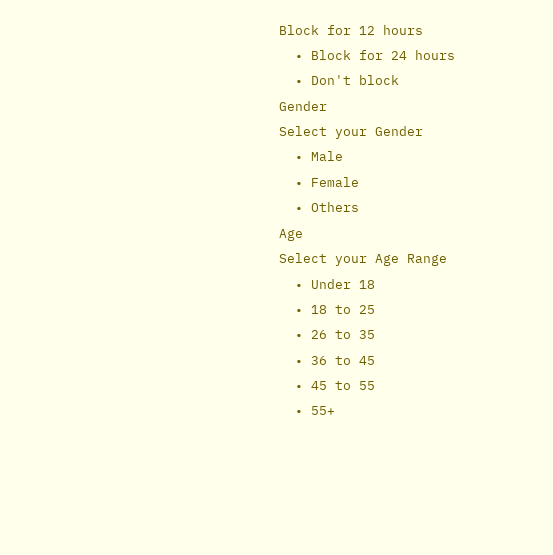Block for 12 hours
  • Block for 24 hours
  • Don't block
Gender
Select your Gender
  • Male
  • Female
  • Others
Age
Select your Age Range
  • Under 18
  • 18 to 25
  • 26 to 35
  • 36 to 45
  • 45 to 55
  • 55+